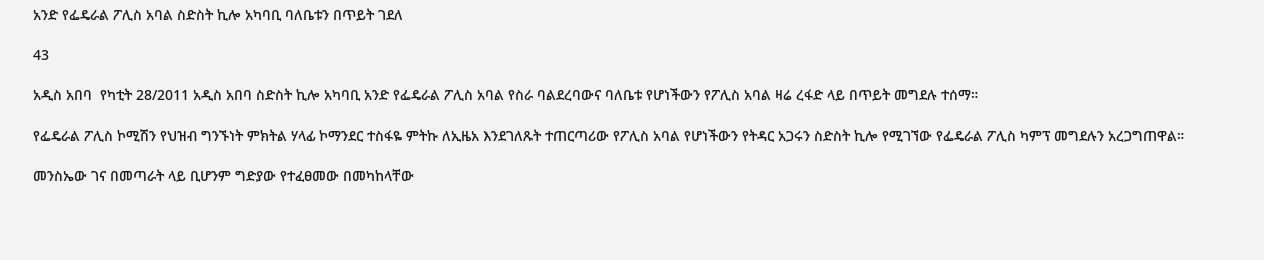አንድ የፌዴራል ፖሊስ አባል ስድስት ኪሎ አካባቢ ባለቤቱን በጥይት ገደለ

43

አዲስ አበባ  የካቲት 28/2011 አዲስ አበባ ስድስት ኪሎ አካባቢ አንድ የፌዴራል ፖሊስ አባል የስራ ባልደረባውና ባለቤቱ የሆነችውን የፖሊስ አባል ዛሬ ረፋድ ላይ በጥይት መግደሉ ተሰማ።

የፌዴራል ፖሊስ ኮሚሽን የህዝብ ግንኙነት ምክትል ሃላፊ ኮማንደር ተስፋዬ ምትኩ ለኢዜአ እንደገለጹት ተጠርጣሪው የፖሊስ አባል የሆነችውን የትዳር አጋሩን ስድስት ኪሎ የሚገኘው የፌዴራል ፖሊስ ካምፕ መግደሉን አረጋግጠዋል።

መንስኤው ገና በመጣራት ላይ ቢሆንም ግድያው የተፈፀመው በመካከላቸው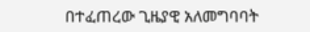በተፈጠረው ጊዜያዊ አለመግባባት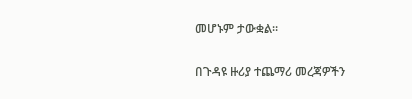መሆኑም ታውቋል።

በጉዳዩ ዙሪያ ተጨማሪ መረጃዎችን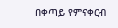በቀጣይ የምናቀርብ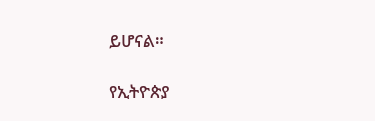ይሆናል።

የኢትዮጵያ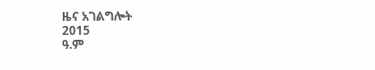ዜና አገልግሎት
2015
ዓ.ም